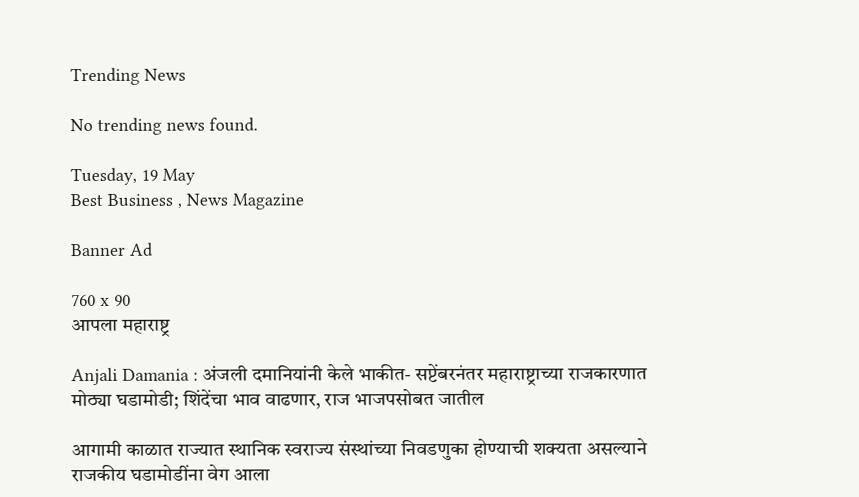Trending News

No trending news found.

Tuesday, 19 May
Best Business , News Magazine

Banner Ad

760 x 90
आपला महाराष्ट्र

Anjali Damania : अंजली दमानियांनी केले भाकीत- सप्टेंबरनंतर महाराष्ट्राच्या राजकारणात मोठ्या घडामोडी; शिंदेंचा भाव वाढणार, राज भाजपसोबत जातील

आगामी काळात राज्यात स्थानिक स्वराज्य संस्थांच्या निवडणुका होण्याची शक्यता असल्याने राजकीय घडामोडींना वेग आला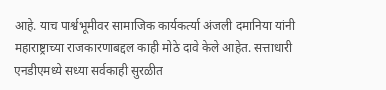आहे. याच पार्श्वभूमीवर सामाजिक कार्यकर्त्या अंजली दमानिया यांनी महाराष्ट्राच्या राजकारणाबद्दल काही मोठे दावे केले आहेत. सत्ताधारी एनडीएमध्ये सध्या सर्वकाही सुरळीत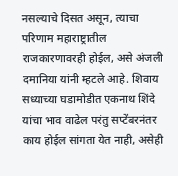नसल्याचे दिसत असून, त्याचा परिणाम महाराष्ट्रातील राजकारणावरही होईल, असे अंजली दमानिया यांनी म्हटले आहे. शिवाय सध्याच्या घडामोडीत एकनाथ शिंदे यांचा भाव वाढेल परंतु सप्टेंबरनंतर काय होईल सांगता येत नाही, असेही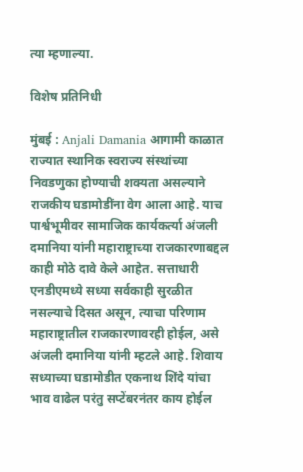त्या म्हणाल्या.

विशेष प्रतिनिधी

मुंबई : Anjali Damania आगामी काळात राज्यात स्थानिक स्वराज्य संस्थांच्या निवडणुका होण्याची शक्यता असल्याने राजकीय घडामोडींना वेग आला आहे. याच पार्श्वभूमीवर सामाजिक कार्यकर्त्या अंजली दमानिया यांनी महाराष्ट्राच्या राजकारणाबद्दल काही मोठे दावे केले आहेत. सत्ताधारी एनडीएमध्ये सध्या सर्वकाही सुरळीत नसल्याचे दिसत असून, त्याचा परिणाम महाराष्ट्रातील राजकारणावरही होईल, असे अंजली दमानिया यांनी म्हटले आहे. शिवाय सध्याच्या घडामोडीत एकनाथ शिंदे यांचा भाव वाढेल परंतु सप्टेंबरनंतर काय होईल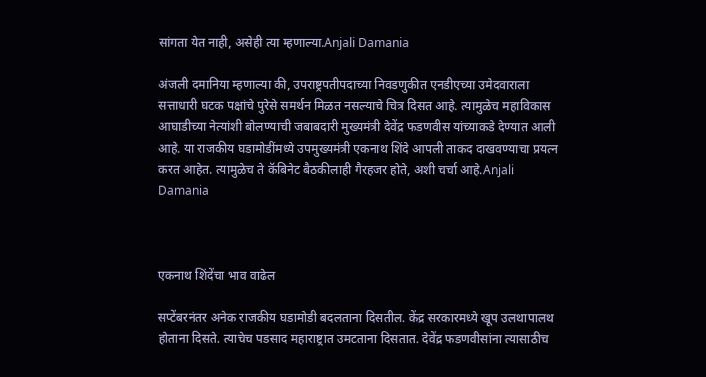सांगता येत नाही, असेही त्या म्हणाल्या.Anjali Damania

अंजली दमानिया म्हणाल्या की, उपराष्ट्रपतीपदाच्या निवडणुकीत एनडीएच्या उमेदवाराला सत्ताधारी घटक पक्षांचे पुरेसे समर्थन मिळत नसल्याचे चित्र दिसत आहे. त्यामुळेच महाविकास आघाडीच्या नेत्यांशी बोलण्याची जबाबदारी मुख्यमंत्री देवेंद्र फडणवीस यांच्याकडे देण्यात आली आहे. या राजकीय घडामोडींमध्ये उपमुख्यमंत्री एकनाथ शिंदे आपली ताकद दाखवण्याचा प्रयत्न करत आहेत. त्यामुळेच ते कॅबिनेट बैठकीलाही गैरहजर होते, अशी चर्चा आहे.Anjali Damania



एकनाथ शिंदेंचा भाव वाढेल

सप्टेंबरनंतर अनेक राजकीय घडामोडी बदलताना दिसतील. केंद्र सरकारमध्ये खूप उलथापालथ होताना दिसते. त्याचेच पडसाद महाराष्ट्रात उमटताना दिसतात. देवेंद्र फडणवीसांना त्यासाठीच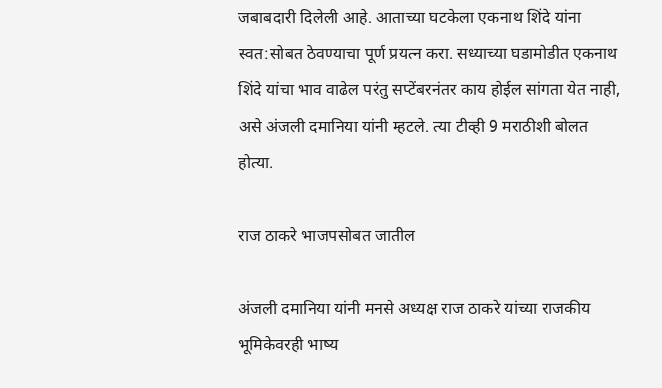जबाबदारी दिलेली आहे. आताच्या घटकेला एकनाथ शिंदे यांना स्वत:सोबत ठेवण्याचा पूर्ण प्रयत्न करा. सध्याच्या घडामोडीत एकनाथ शिंदे यांचा भाव वाढेल परंतु सप्टेंबरनंतर काय होईल सांगता येत नाही, असे अंजली दमानिया यांनी म्हटले. त्या टीव्ही 9 मराठीशी बोलत होत्या.

राज ठाकरे भाजपसोबत जातील

अंजली दमानिया यांनी मनसे अध्यक्ष राज ठाकरे यांच्या राजकीय भूमिकेवरही भाष्य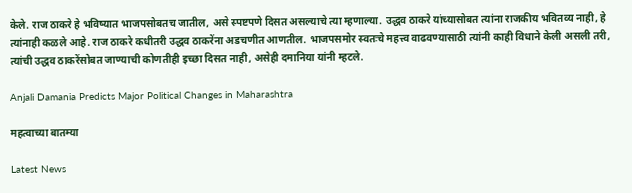केले. राज ठाकरे हे भविष्यात भाजपसोबतच जातील, असे स्पष्टपणे दिसत असल्याचे त्या म्हणाल्या. उद्धव ठाकरे यांच्यासोबत त्यांना राजकीय भवितव्य नाही, हे त्यांनाही कळले आहे. राज ठाकरे कधीतरी उद्धव ठाकरेंना अडचणीत आणतील. भाजपसमोर स्वतःचे महत्त्व वाढवण्यासाठी त्यांनी काही विधाने केली असली तरी, त्यांची उद्धव ठाकरेंसोबत जाण्याची कोणतीही इच्छा दिसत नाही, असेही दमानिया यांनी म्हटले.

Anjali Damania Predicts Major Political Changes in Maharashtra

महत्वाच्या बातम्या

Latest News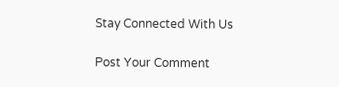Stay Connected With Us

Post Your Comment